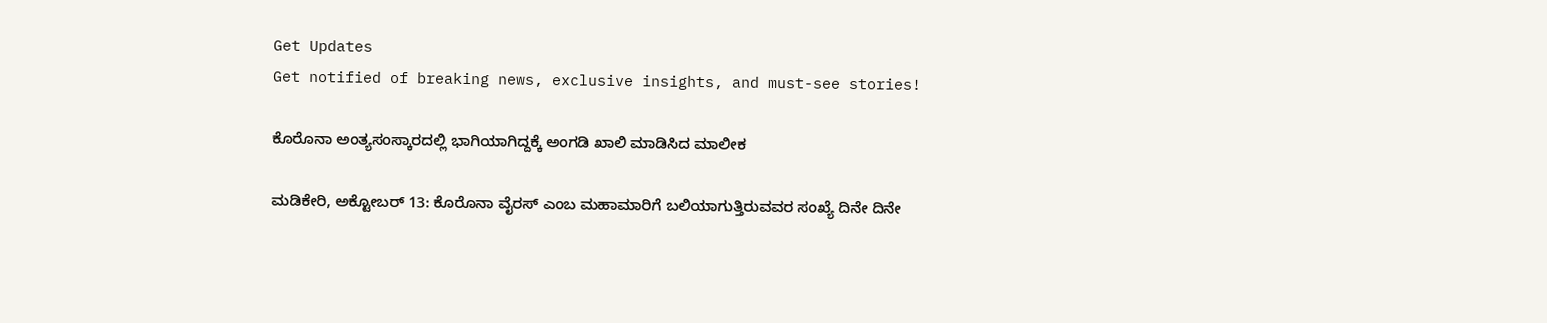Get Updates
Get notified of breaking news, exclusive insights, and must-see stories!

ಕೊರೊನಾ ಅಂತ್ಯಸಂಸ್ಕಾರದಲ್ಲಿ ಭಾಗಿಯಾಗಿದ್ದಕ್ಕೆ ಅಂಗಡಿ ಖಾಲಿ ಮಾಡಿಸಿದ ಮಾಲೀಕ

ಮಡಿಕೇರಿ, ಅಕ್ಟೋಬರ್ 13: ಕೊರೊನಾ ವೈರಸ್ ಎಂಬ ಮಹಾಮಾರಿಗೆ ಬಲಿಯಾಗುತ್ತಿರುವವರ ಸಂಖ್ಯೆ ದಿನೇ ದಿನೇ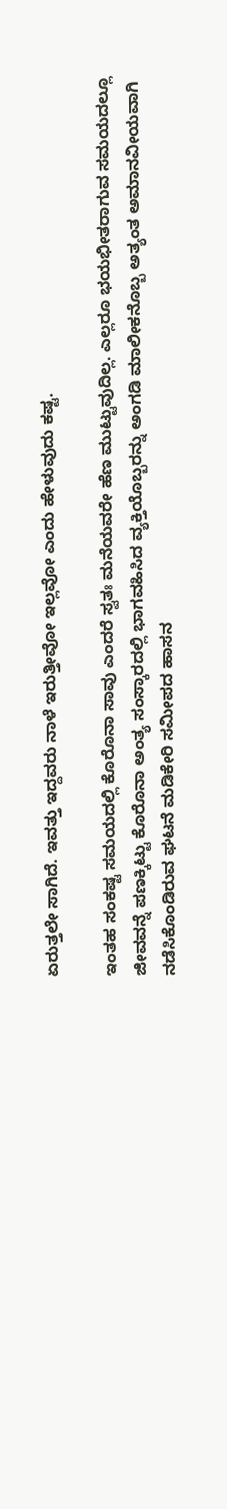ಏರುತ್ತಲೇ ಸಾಗಿದೆ. ಇವತ್ತು ಇದ್ದವರು ನಾಳೆ ಇರುತ್ತೀವೋ ಇಲ್ಲವೋ ಎಂದು ಹೇಳುವುದು ಕಷ್ಟ.

ಇಂತಹ ಸಂಕಷ್ಟ ಸಮಯದಲ್ಲಿ ಕೊರೊನಾ ಸಾವು ಎಂದರೆ ಸ್ವತಃ ಮನೆಯವರೇ ಹೆಣ ಮುಟ್ಟುವುದಿಲ್ಲ. ಎಲ್ಲರೂ ಭಯಭೀತರಾಗುವ ಸಮಯದಲ್ಲೂ ಜೀವವನ್ನೆ ಪಣಕ್ಕಿಟ್ಟು ಕೊರೊನಾ ಅಂತ್ಯ ಸಂಸ್ಕಾರದಲ್ಲಿ ಭಾಗವಹಿಸಿದ ವ್ಯಕ್ತಿಯೊಬ್ಬರನ್ನು ಅಂಗಡಿ ಮಾಲೀಕನೊಬ್ಬ ಅತ್ಯಂತ ಅಮಾನವೀಯವಾಗಿ ನಡೆಸಿಕೊಂಡಿರುವ ಘಟನೆ ಮಡಿಕೇರಿ ಸಮೀಪದ ಹಾಸನ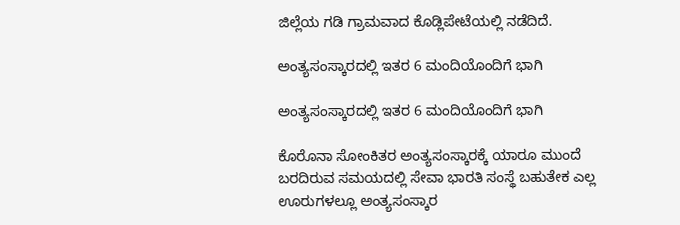ಜಿಲ್ಲೆಯ ಗಡಿ ಗ್ರಾಮವಾದ ಕೊಡ್ಲಿಪೇಟೆಯಲ್ಲಿ ನಡೆದಿದೆ.

ಅಂತ್ಯಸಂಸ್ಕಾರದಲ್ಲಿ ಇತರ 6 ಮಂದಿಯೊಂದಿಗೆ ಭಾಗಿ

ಅಂತ್ಯಸಂಸ್ಕಾರದಲ್ಲಿ ಇತರ 6 ಮಂದಿಯೊಂದಿಗೆ ಭಾಗಿ

ಕೊರೊನಾ ಸೋಂಕಿತರ ಅಂತ್ಯಸಂಸ್ಕಾರಕ್ಕೆ ಯಾರೂ ಮುಂದೆ ಬರದಿರುವ ಸಮಯದಲ್ಲಿ ಸೇವಾ ಭಾರತಿ ಸಂಸ್ಥೆ ಬಹುತೇಕ ಎಲ್ಲ ಊರುಗಳಲ್ಲೂ ಅಂತ್ಯಸಂಸ್ಕಾರ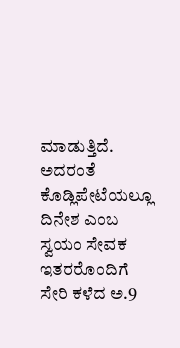ಮಾಡುತ್ತಿದೆ. ಅದರಂತೆ ಕೊಡ್ಲಿಪೇಟೆಯಲ್ಲೂ ದಿನೇಶ ಎಂಬ ಸ್ವಯಂ ಸೇವಕ ಇತರರೊಂದಿಗೆ ಸೇರಿ ಕಳೆದ ಅ.9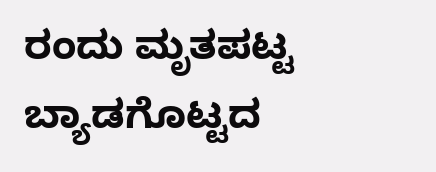ರಂದು ಮೃತಪಟ್ಟ ಬ್ಯಾಡಗೊಟ್ಟದ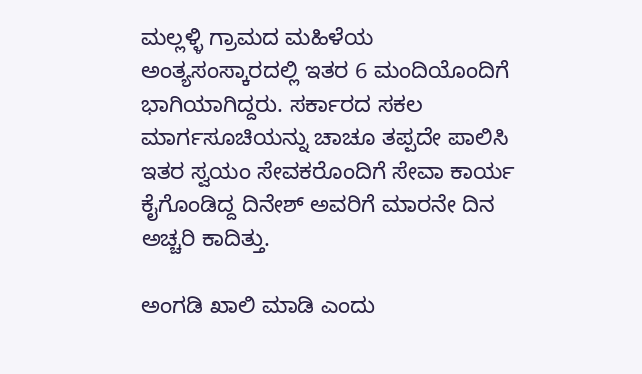ಮಲ್ಲಳ್ಳಿ ಗ್ರಾಮದ ಮಹಿಳೆಯ ಅಂತ್ಯಸಂಸ್ಕಾರದಲ್ಲಿ ಇತರ 6 ಮಂದಿಯೊಂದಿಗೆ ಭಾಗಿಯಾಗಿದ್ದರು. ಸರ್ಕಾರದ ಸಕಲ ಮಾರ್ಗಸೂಚಿಯನ್ನು ಚಾಚೂ ತಪ್ಪದೇ ಪಾಲಿಸಿ ಇತರ ಸ್ವಯಂ ಸೇವಕರೊಂದಿಗೆ ಸೇವಾ ಕಾರ್ಯ ಕೈಗೊಂಡಿದ್ದ ದಿನೇಶ್ ಅವರಿಗೆ ಮಾರನೇ ದಿನ ಅಚ್ಚರಿ ಕಾದಿತ್ತು.

ಅಂಗಡಿ ಖಾಲಿ ಮಾಡಿ ಎಂದು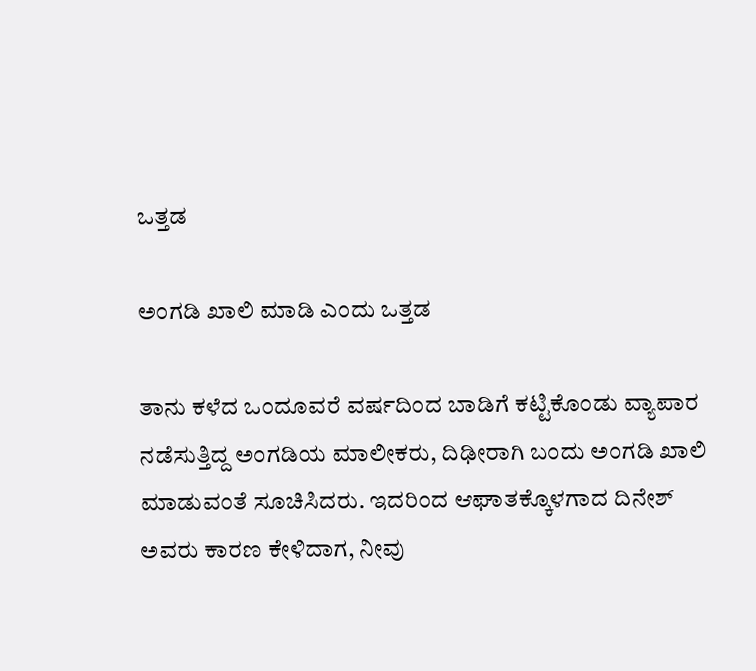ಒತ್ತಡ

ಅಂಗಡಿ ಖಾಲಿ ಮಾಡಿ ಎಂದು ಒತ್ತಡ

ತಾನು ಕಳೆದ ಒಂದೂವರೆ ವರ್ಷದಿಂದ ಬಾಡಿಗೆ ಕಟ್ಟಿಕೊಂಡು ವ್ಯಾಪಾರ ನಡೆಸುತ್ತಿದ್ದ ಅಂಗಡಿಯ ಮಾಲೀಕರು, ದಿಢೀರಾಗಿ ಬಂದು ಅಂಗಡಿ ಖಾಲಿ ಮಾಡುವಂತೆ ಸೂಚಿಸಿದರು. ಇದರಿಂದ ಆಘಾತಕ್ಕೊಳಗಾದ ದಿನೇಶ್ ಅವರು ಕಾರಣ ಕೇಳಿದಾಗ, ನೀವು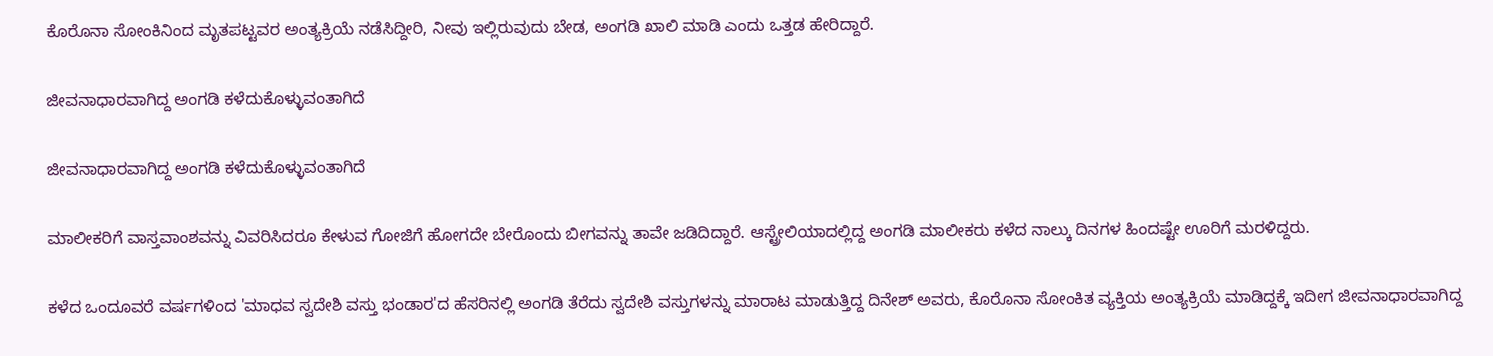ಕೊರೊನಾ ಸೋಂಕಿನಿಂದ ಮೃತಪಟ್ಟವರ ಅಂತ್ಯಕ್ರಿಯೆ ನಡೆಸಿದ್ದೀರಿ, ನೀವು ಇಲ್ಲಿರುವುದು ಬೇಡ, ಅಂಗಡಿ ಖಾಲಿ ಮಾಡಿ ಎಂದು ಒತ್ತಡ ಹೇರಿದ್ದಾರೆ.

ಜೀವನಾಧಾರವಾಗಿದ್ದ ಅಂಗಡಿ ಕಳೆದುಕೊಳ್ಳುವಂತಾಗಿದೆ

ಜೀವನಾಧಾರವಾಗಿದ್ದ ಅಂಗಡಿ ಕಳೆದುಕೊಳ್ಳುವಂತಾಗಿದೆ

ಮಾಲೀಕರಿಗೆ ವಾಸ್ತವಾಂಶವನ್ನು ವಿವರಿಸಿದರೂ ಕೇಳುವ ಗೋಜಿಗೆ ಹೋಗದೇ ಬೇರೊಂದು ಬೀಗವನ್ನು ತಾವೇ ಜಡಿದಿದ್ದಾರೆ. ಆಸ್ಟ್ರೇಲಿಯಾದಲ್ಲಿದ್ದ ಅಂಗಡಿ ಮಾಲೀಕರು ಕಳೆದ ನಾಲ್ಕು ದಿನಗಳ ಹಿಂದಷ್ಟೇ ಊರಿಗೆ ಮರಳಿದ್ದರು.

ಕಳೆದ ಒಂದೂವರೆ ವರ್ಷಗಳಿಂದ 'ಮಾಧವ ಸ್ವದೇಶಿ ವಸ್ತು ಭಂಡಾರ'ದ ಹೆಸರಿನಲ್ಲಿ ಅಂಗಡಿ ತೆರೆದು ಸ್ವದೇಶಿ ವಸ್ತುಗಳನ್ನು ಮಾರಾಟ ಮಾಡುತ್ತಿದ್ದ ದಿನೇಶ್ ಅವರು, ಕೊರೊನಾ ಸೋಂಕಿತ ವ್ಯಕ್ತಿಯ ಅಂತ್ಯಕ್ರಿಯೆ ಮಾಡಿದ್ದಕ್ಕೆ ಇದೀಗ ಜೀವನಾಧಾರವಾಗಿದ್ದ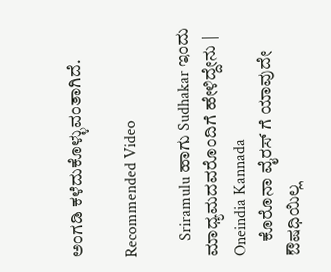ಅಂಗಡಿ ಕಳೆದುಕೊಳ್ಳುವಂತಾಗಿದೆ.

Recommended Video

    Sriramulu ಹಾಗು Sudhakar ಇಂದು ಮಾಧ್ಯಮದವರೊಂದಿಗೆ ಹೇಳಿದ್ದೇನು | Oneindia Kannada
    ಕೊರೊನಾ ವೈರಸ್ ಗೆ ಯಾವುದೇ ಔಷಧಿಯಿಲ್ಲ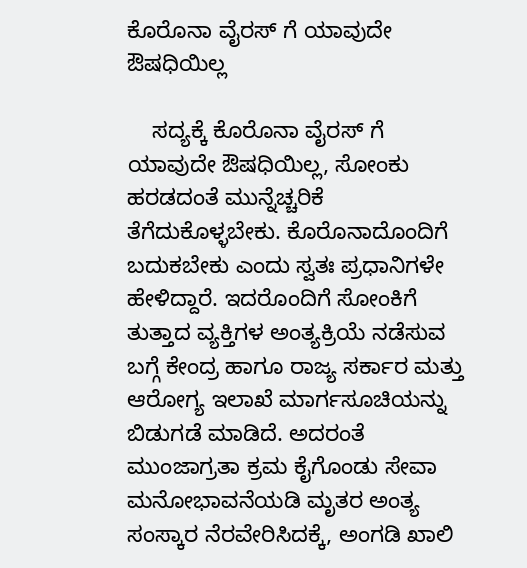ಕೊರೊನಾ ವೈರಸ್ ಗೆ ಯಾವುದೇ ಔಷಧಿಯಿಲ್ಲ

    ಸದ್ಯಕ್ಕೆ ಕೊರೊನಾ ವೈರಸ್ ಗೆ ಯಾವುದೇ ಔಷಧಿಯಿಲ್ಲ, ಸೋಂಕು ಹರಡದಂತೆ ಮುನ್ನೆಚ್ಚರಿಕೆ ತೆಗೆದುಕೊಳ್ಳಬೇಕು. ಕೊರೊನಾದೊಂದಿಗೆ ಬದುಕಬೇಕು ಎಂದು ಸ್ವತಃ ಪ್ರಧಾನಿಗಳೇ ಹೇಳಿದ್ದಾರೆ. ಇದರೊಂದಿಗೆ ಸೋಂಕಿಗೆ ತುತ್ತಾದ ವ್ಯಕ್ತಿಗಳ ಅಂತ್ಯಕ್ರಿಯೆ ನಡೆಸುವ ಬಗ್ಗೆ ಕೇಂದ್ರ ಹಾಗೂ ರಾಜ್ಯ ಸರ್ಕಾರ ಮತ್ತು ಆರೋಗ್ಯ ಇಲಾಖೆ ಮಾರ್ಗಸೂಚಿಯನ್ನು ಬಿಡುಗಡೆ ಮಾಡಿದೆ. ಅದರಂತೆ ಮುಂಜಾಗ್ರತಾ ಕ್ರಮ ಕೈಗೊಂಡು ಸೇವಾ ಮನೋಭಾವನೆಯಡಿ ಮೃತರ ಅಂತ್ಯ ಸಂಸ್ಕಾರ ನೆರವೇರಿಸಿದಕ್ಕೆ, ಅಂಗಡಿ ಖಾಲಿ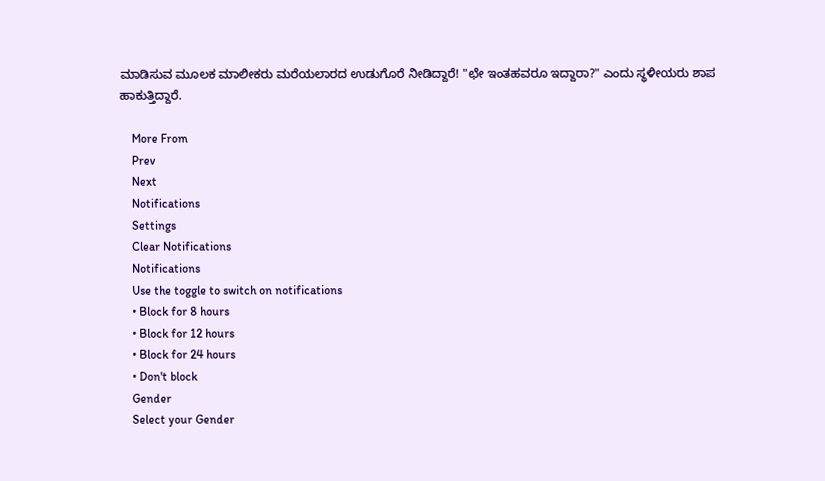ಮಾಡಿಸುವ ಮೂಲಕ ಮಾಲೀಕರು ಮರೆಯಲಾರದ ಉಡುಗೊರೆ ನೀಡಿದ್ದಾರೆ! "ಛೇ ಇಂತಹವರೂ ಇದ್ದಾರಾ?" ಎಂದು ಸ್ಥಳೀಯರು ಶಾಪ ಹಾಕುತ್ತಿದ್ದಾರೆ.

    More From
    Prev
    Next
    Notifications
    Settings
    Clear Notifications
    Notifications
    Use the toggle to switch on notifications
    • Block for 8 hours
    • Block for 12 hours
    • Block for 24 hours
    • Don't block
    Gender
    Select your Gender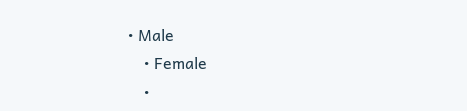• Male
    • Female
    •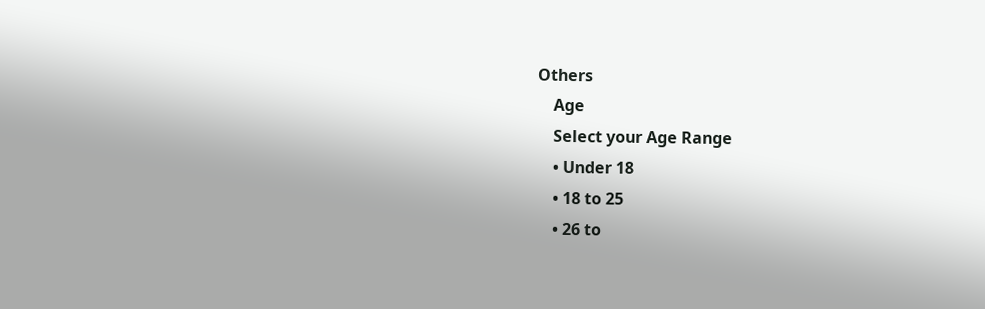Others
    Age
    Select your Age Range
    • Under 18
    • 18 to 25
    • 26 to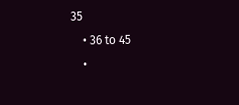35
    • 36 to 45
    •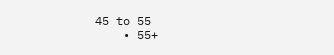45 to 55
    • 55+